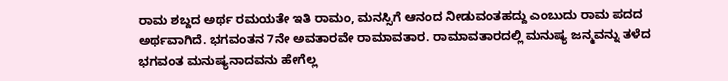ರಾಮ ಶಬ್ದದ ಅರ್ಥ ರಮಯತೇ ಇತಿ ರಾಮಂ, ಮನಸ್ಸಿಗೆ ಆನಂದ ನೀಡುವಂತಹದ್ದು ಎಂಬುದು ರಾಮ ಪದದ ಅರ್ಥವಾಗಿದೆ. ಭಗವಂತನ 7ನೇ ಅವತಾರವೇ ರಾಮಾವತಾರ. ರಾಮಾವತಾರದಲ್ಲಿ ಮನುಷ್ಯ ಜನ್ಮವನ್ನು ತಳೆದ ಭಗವಂತ ಮನುಷ್ಯನಾದವನು ಹೇಗೆಲ್ಲ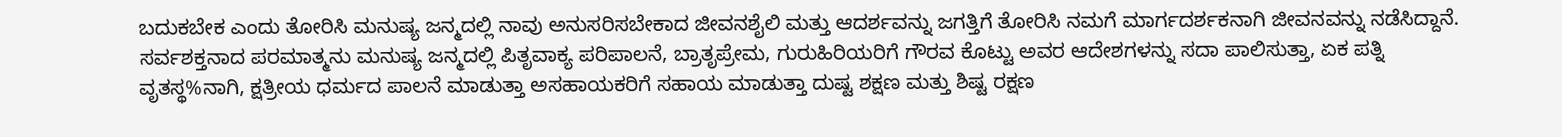ಬದುಕಬೇಕ ಎಂದು ತೋರಿಸಿ ಮನುಷ್ಯ ಜನ್ಮದಲ್ಲಿ ನಾವು ಅನುಸರಿಸಬೇಕಾದ ಜೀವನಶೈಲಿ ಮತ್ತು ಆದರ್ಶವನ್ನು ಜಗತ್ತಿಗೆ ತೋರಿಸಿ ನಮಗೆ ಮಾರ್ಗದರ್ಶಕನಾಗಿ ಜೀವನವನ್ನು ನಡೆಸಿದ್ದಾನೆ. ಸರ್ವಶಕ್ತನಾದ ಪರಮಾತ್ಮನು ಮನುಷ್ಯ ಜನ್ಮದಲ್ಲಿ ಪಿತೃವಾಕ್ಯ ಪರಿಪಾಲನೆ, ಬ್ರಾತೃಪ್ರೇಮ, ಗುರುಹಿರಿಯರಿಗೆ ಗೌರವ ಕೊಟ್ಟು ಅವರ ಆದೇಶಗಳನ್ನು ಸದಾ ಪಾಲಿಸುತ್ತಾ, ಏಕ ಪತ್ನಿ ವೃತಸ್ಥ%ನಾಗಿ, ಕ್ಷತ್ರೀಯ ಧರ್ಮದ ಪಾಲನೆ ಮಾಡುತ್ತಾ ಅಸಹಾಯಕರಿಗೆ ಸಹಾಯ ಮಾಡುತ್ತಾ ದುಷ್ಟ ಶಕ್ಷಣ ಮತ್ತು ಶಿಷ್ಟ ರಕ್ಷಣ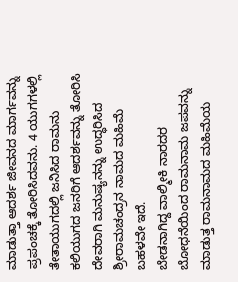ಮಾಡುತ್ತಾ ಆದರ್ಶ ಜೀವನದ ಮಾರ್ಗವನ್ನು ಪ್ರಪಂಚಕ್ಕೆ ತೋರಿಸಿದವನು. 4 ಯುಗಗಳಲ್ಲಿ ತೇತಾಯುಗದಲ್ಲಿ ಜನಿಸಿದ ರಾಮನು ಕಲಿಯುಗದ ಜನರಿಗೆ ಆದರ್ಶವನ್ನು ತೋರಿಸಿ ದೇವರಾಗಿ ಮನುಷ್ಯನನ್ನು ಉದ್ಧರಿಸಿದ ಶ್ರೀರಾಮಚಂದ್ರನ ನಾಮದ ಮಹಿಮೆ ಬಹಳವೇ ಇದೆ.
ಬೇಡನಾಗಿದ್ದ ವಾಲ್ಮೀಕಿ ನಾರದರ ಬೋಧನೆಯಿಂದ ರಾಮನಾಮ ಜಪವನ್ನು ಮಾಡುತ್ತ ರಾಮನಾಮದ ಮಹಿಮೆಯ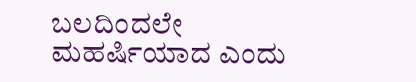ಬಲದಿಂದಲೇ ಮಹರ್ಷಿಯಾದ ಎಂದು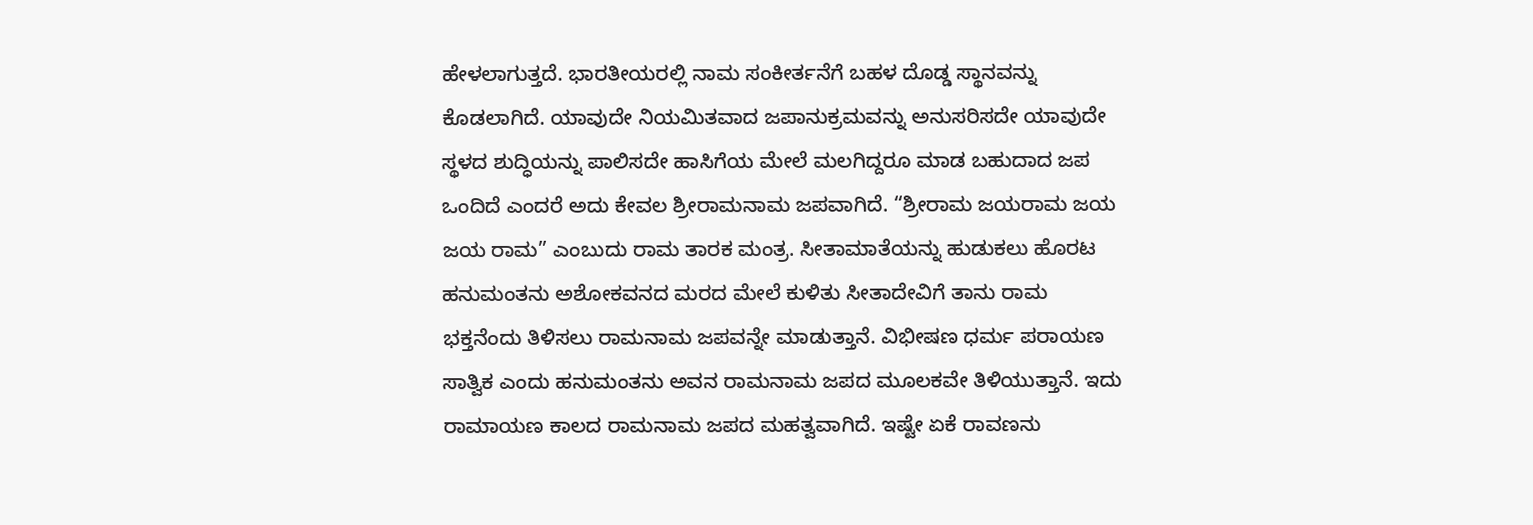ಹೇಳಲಾಗುತ್ತದೆ. ಭಾರತೀಯರಲ್ಲಿ ನಾಮ ಸಂಕೀರ್ತನೆಗೆ ಬಹಳ ದೊಡ್ಡ ಸ್ಥಾನವನ್ನು ಕೊಡಲಾಗಿದೆ. ಯಾವುದೇ ನಿಯಮಿತವಾದ ಜಪಾನುಕ್ರಮವನ್ನು ಅನುಸರಿಸದೇ ಯಾವುದೇ ಸ್ಥಳದ ಶುದ್ಧಿಯನ್ನು ಪಾಲಿಸದೇ ಹಾಸಿಗೆಯ ಮೇಲೆ ಮಲಗಿದ್ದರೂ ಮಾಡ ಬಹುದಾದ ಜಪ ಒಂದಿದೆ ಎಂದರೆ ಅದು ಕೇವಲ ಶ್ರೀರಾಮನಾಮ ಜಪವಾಗಿದೆ. “ಶ್ರೀರಾಮ ಜಯರಾಮ ಜಯ ಜಯ ರಾಮ” ಎಂಬುದು ರಾಮ ತಾರಕ ಮಂತ್ರ. ಸೀತಾಮಾತೆಯನ್ನು ಹುಡುಕಲು ಹೊರಟ ಹನುಮಂತನು ಅಶೋಕವನದ ಮರದ ಮೇಲೆ ಕುಳಿತು ಸೀತಾದೇವಿಗೆ ತಾನು ರಾಮ ಭಕ್ತನೆಂದು ತಿಳಿಸಲು ರಾಮನಾಮ ಜಪವನ್ನೇ ಮಾಡುತ್ತಾನೆ. ವಿಭೀಷಣ ಧರ್ಮ ಪರಾಯಣ ಸಾತ್ವಿಕ ಎಂದು ಹನುಮಂತನು ಅವನ ರಾಮನಾಮ ಜಪದ ಮೂಲಕವೇ ತಿಳಿಯುತ್ತಾನೆ. ಇದು ರಾಮಾಯಣ ಕಾಲದ ರಾಮನಾಮ ಜಪದ ಮಹತ್ವವಾಗಿದೆ. ಇಷ್ಟೇ ಏಕೆ ರಾವಣನು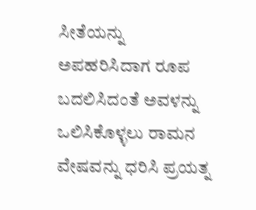ಸೀತೆಯನ್ನು ಅಪಹರಿಸಿದಾಗ ರೂಪ ಬದಲಿಸಿದಂತೆ ಅವಳನ್ನು ಒಲಿಸಿಕೊಳ್ಳಲು ರಾಮನ ವೇಷವನ್ನು ಧರಿಸಿ ಪ್ರಯತ್ನ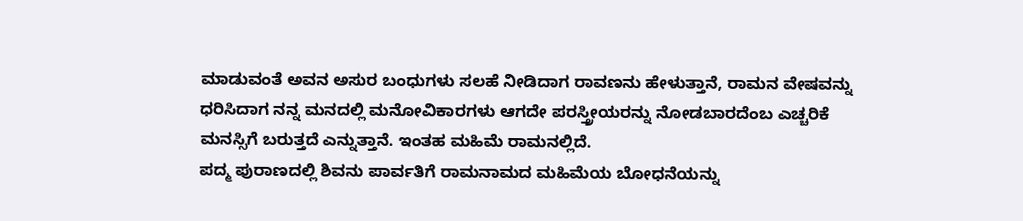ಮಾಡುವಂತೆ ಅವನ ಅಸುರ ಬಂಧುಗಳು ಸಲಹೆ ನೀಡಿದಾಗ ರಾವಣನು ಹೇಳುತ್ತಾನೆ, ರಾಮನ ವೇಷವನ್ನು ಧರಿಸಿದಾಗ ನನ್ನ ಮನದಲ್ಲಿ ಮನೋವಿಕಾರಗಳು ಆಗದೇ ಪರಸ್ತ್ರೀಯರನ್ನು ನೋಡಬಾರದೆಂಬ ಎಚ್ಚರಿಕೆ ಮನಸ್ಸಿಗೆ ಬರುತ್ತದೆ ಎನ್ನುತ್ತಾನೆ. ಇಂತಹ ಮಹಿಮೆ ರಾಮನಲ್ಲಿದೆ.
ಪದ್ಮ ಪುರಾಣದಲ್ಲಿ ಶಿವನು ಪಾರ್ವತಿಗೆ ರಾಮನಾಮದ ಮಹಿಮೆಯ ಬೋಧನೆಯನ್ನು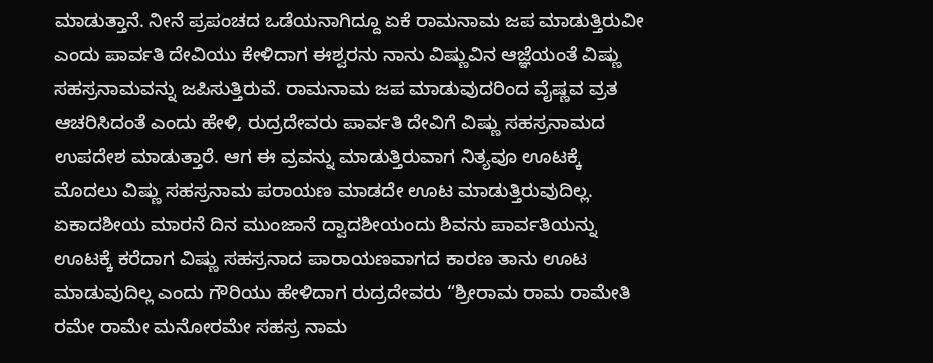ಮಾಡುತ್ತಾನೆ. ನೀನೆ ಪ್ರಪಂಚದ ಒಡೆಯನಾಗಿದ್ದೂ ಏಕೆ ರಾಮನಾಮ ಜಪ ಮಾಡುತ್ತಿರುವೀ ಎಂದು ಪಾರ್ವತಿ ದೇವಿಯು ಕೇಳಿದಾಗ ಈಶ್ವರನು ನಾನು ವಿಷ್ಣುವಿನ ಆಜ್ಞೆಯಂತೆ ವಿಷ್ಣು ಸಹಸ್ರನಾಮವನ್ನು ಜಪಿಸುತ್ತಿರುವೆ. ರಾಮನಾಮ ಜಪ ಮಾಡುವುದರಿಂದ ವೈಷ್ಣವ ವ್ರತ ಆಚರಿಸಿದಂತೆ ಎಂದು ಹೇಳಿ, ರುದ್ರದೇವರು ಪಾರ್ವತಿ ದೇವಿಗೆ ವಿಷ್ಣು ಸಹಸ್ರನಾಮದ ಉಪದೇಶ ಮಾಡುತ್ತಾರೆ. ಆಗ ಈ ವ್ರವನ್ನು ಮಾಡುತ್ತಿರುವಾಗ ನಿತ್ಯವೂ ಊಟಕ್ಕೆ ಮೊದಲು ವಿಷ್ಣು ಸಹಸ್ರನಾಮ ಪರಾಯಣ ಮಾಡದೇ ಊಟ ಮಾಡುತ್ತಿರುವುದಿಲ್ಲ. ಏಕಾದಶೀಯ ಮಾರನೆ ದಿನ ಮುಂಜಾನೆ ದ್ವಾದಶೀಯಂದು ಶಿವನು ಪಾರ್ವತಿಯನ್ನು ಊಟಕ್ಕೆ ಕರೆದಾಗ ವಿಷ್ಣು ಸಹಸ್ರನಾದ ಪಾರಾಯಣವಾಗದ ಕಾರಣ ತಾನು ಊಟ ಮಾಡುವುದಿಲ್ಲ ಎಂದು ಗೌರಿಯು ಹೇಳಿದಾಗ ರುದ್ರದೇವರು “ಶ್ರೀರಾಮ ರಾಮ ರಾಮೇತಿ ರಮೇ ರಾಮೇ ಮನೋರಮೇ ಸಹಸ್ರ ನಾಮ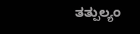ತತ್ಪುಲ್ಯಂ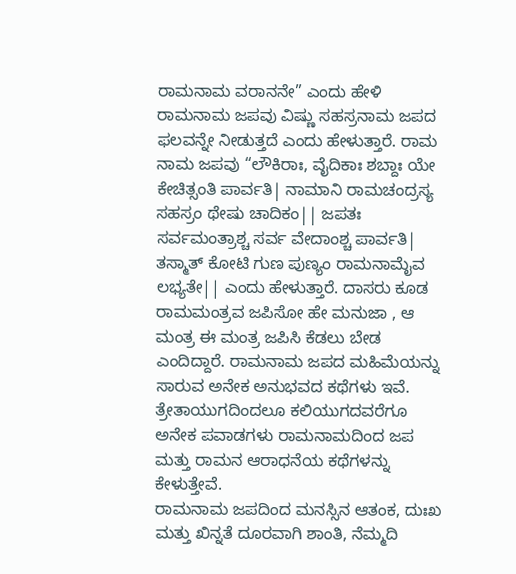ರಾಮನಾಮ ವರಾನನೇ” ಎಂದು ಹೇಳಿ ರಾಮನಾಮ ಜಪವು ವಿಷ್ಣು ಸಹಸ್ರನಾಮ ಜಪದ ಫಲವನ್ನೇ ನೀಡುತ್ತದೆ ಎಂದು ಹೇಳುತ್ತಾರೆ. ರಾಮ ನಾಮ ಜಪವು “ಲೌಕಿರಾಃ, ವೈದಿಕಾಃ ಶಬ್ದಾಃ ಯೇ ಕೇಚಿತ್ಸಂತಿ ಪಾರ್ವತಿ| ನಾಮಾನಿ ರಾಮಚಂದ್ರಸ್ಯ ಸಹಸ್ರಂ ಥೇಷು ಚಾದಿಕಂ|| ಜಪತಃ ಸರ್ವಮಂತ್ರಾಶ್ಚ ಸರ್ವ ವೇದಾಂಶ್ಚ ಪಾರ್ವತಿ| ತಸ್ಮಾತ್ ಕೋಟಿ ಗುಣ ಪುಣ್ಯಂ ರಾಮನಾಮೈವ ಲಭ್ಯತೇ|| ಎಂದು ಹೇಳುತ್ತಾರೆ. ದಾಸರು ಕೂಡ ರಾಮಮಂತ್ರವ ಜಪಿಸೋ ಹೇ ಮನುಜಾ , ಆ ಮಂತ್ರ ಈ ಮಂತ್ರ ಜಪಿಸಿ ಕೆಡಲು ಬೇಡ ಎಂದಿದ್ದಾರೆ. ರಾಮನಾಮ ಜಪದ ಮಹಿಮೆಯನ್ನು ಸಾರುವ ಅನೇಕ ಅನುಭವದ ಕಥೆಗಳು ಇವೆ. ತ್ರೇತಾಯುಗದಿಂದಲೂ ಕಲಿಯುಗದವರೆಗೂ ಅನೇಕ ಪವಾಡಗಳು ರಾಮನಾಮದಿಂದ ಜಪ ಮತ್ತು ರಾಮನ ಆರಾಧನೆಯ ಕಥೆಗಳನ್ನು ಕೇಳುತ್ತೇವೆ.
ರಾಮನಾಮ ಜಪದಿಂದ ಮನಸ್ಸಿನ ಆತಂಕ, ದುಃಖ ಮತ್ತು ಖಿನ್ನತೆ ದೂರವಾಗಿ ಶಾಂತಿ, ನೆಮ್ಮದಿ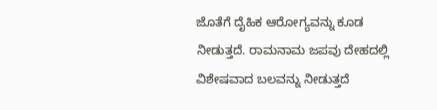ಜೊತೆಗೆ ದೈಹಿಕ ಆರೋಗ್ಯವನ್ನು ಕೂಡ ನೀಡುತ್ತದೆ. ರಾಮನಾಮ ಜಪವು ದೇಹದಲ್ಲಿ ವಿಶೇಷವಾದ ಬಲವನ್ನು ನೀಡುತ್ತದೆ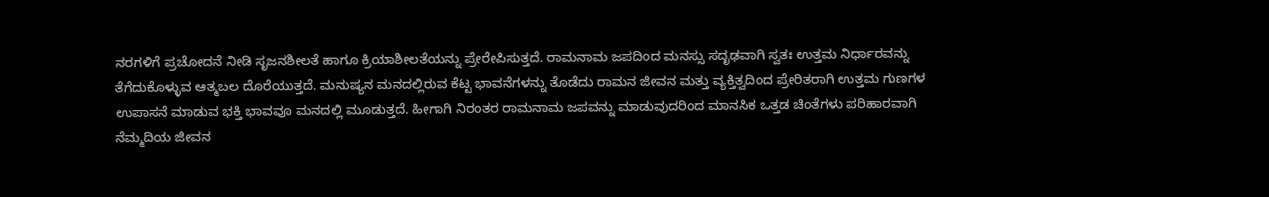ನರಗಳಿಗೆ ಪ್ರಚೋದನೆ ನೀಡಿ ಸೃಜನಶೀಲತೆ ಹಾಗೂ ಕ್ರಿಯಾಶೀಲತೆಯನ್ನು ಪ್ರೇರೇಪಿಸುತ್ತದೆ. ರಾಮನಾಮ ಜಪದಿಂದ ಮನಸ್ಸು ಸದೃಢವಾಗಿ ಸ್ವತಃ ಉತ್ತಮ ನಿರ್ಧಾರವನ್ನು ತೆಗೆದುಕೊಳ್ಳುವ ಆತ್ಮಬಲ ದೊರೆಯುತ್ತದೆ. ಮನುಷ್ಯನ ಮನದಲ್ಲಿರುವ ಕೆಟ್ಟ ಭಾವನೆಗಳನ್ನು ತೊಡೆದು ರಾಮನ ಜೀವನ ಮತ್ತು ವ್ಯಕ್ತಿತ್ವದಿಂದ ಪ್ರೇರಿತರಾಗಿ ಉತ್ತಮ ಗುಣಗಳ ಉಪಾಸನೆ ಮಾಡುವ ಭಕ್ತಿ ಭಾವವೂ ಮನದಲ್ಲಿ ಮೂಡುತ್ತದೆ. ಹೀಗಾಗಿ ನಿರಂತರ ರಾಮನಾಮ ಜಪವನ್ನು ಮಾಡುವುದರಿಂದ ಮಾನಸಿಕ ಒತ್ತಡ ಚಿಂತೆಗಳು ಪರಿಹಾರವಾಗಿ ನೆಮ್ಮದಿಯ ಜೀವನ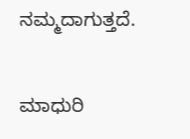ನಮ್ಮದಾಗುತ್ತದೆ.

ಮಾಧುರಿ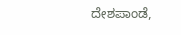ದೇಶಪಾಂಡೆ,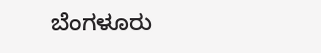ಬೆಂಗಳೂರು